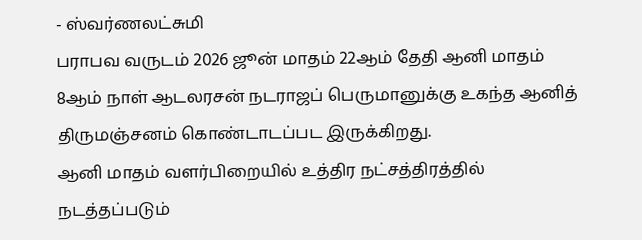- ஸ்வர்ணலட்சுமி
பராபவ வருடம் 2026 ஜூன் மாதம் 22ஆம் தேதி ஆனி மாதம் 8ஆம் நாள் ஆடலரசன் நடராஜப் பெருமானுக்கு உகந்த ஆனித் திருமஞ்சனம் கொண்டாடப்பட இருக்கிறது.
ஆனி மாதம் வளர்பிறையில் உத்திர நட்சத்திரத்தில் நடத்தப்படும்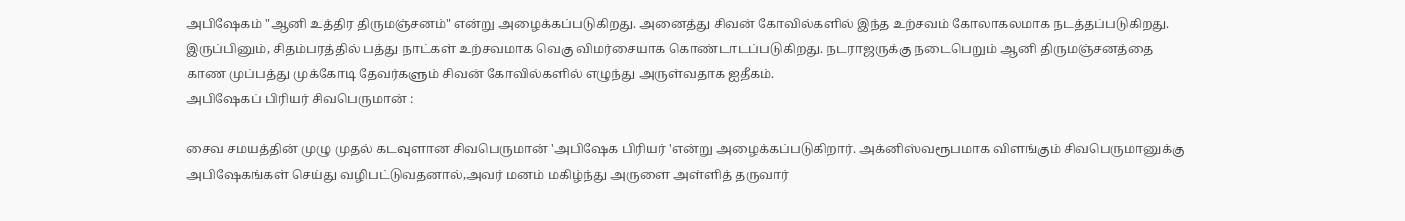அபிஷேகம் "ஆனி உத்திர திருமஞ்சனம்" என்று அழைக்கப்படுகிறது. அனைத்து சிவன் கோவில்களில் இந்த உற்சவம் கோலாகலமாக நடத்தப்படுகிறது.
இருப்பினும், சிதம்பரத்தில் பத்து நாட்கள் உற்சவமாக வெகு விமர்சையாக கொண்டாடப்படுகிறது. நடராஜருக்கு நடைபெறும் ஆனி திருமஞ்சனத்தை காண முப்பத்து முக்கோடி தேவர்களும் சிவன் கோவில்களில் எழுந்து அருள்வதாக ஐதீகம்.
அபிஷேகப் பிரியர் சிவபெருமான் :

சைவ சமயத்தின் முழு முதல் கடவுளான சிவபெருமான் 'அபிஷேக பிரியர் 'என்று அழைக்கப்படுகிறார். அக்னிஸ்வரூபமாக விளங்கும் சிவபெருமானுக்கு அபிஷேகங்கள் செய்து வழிபட்டுவதனால்,அவர் மனம் மகிழ்ந்து அருளை அள்ளித் தருவார்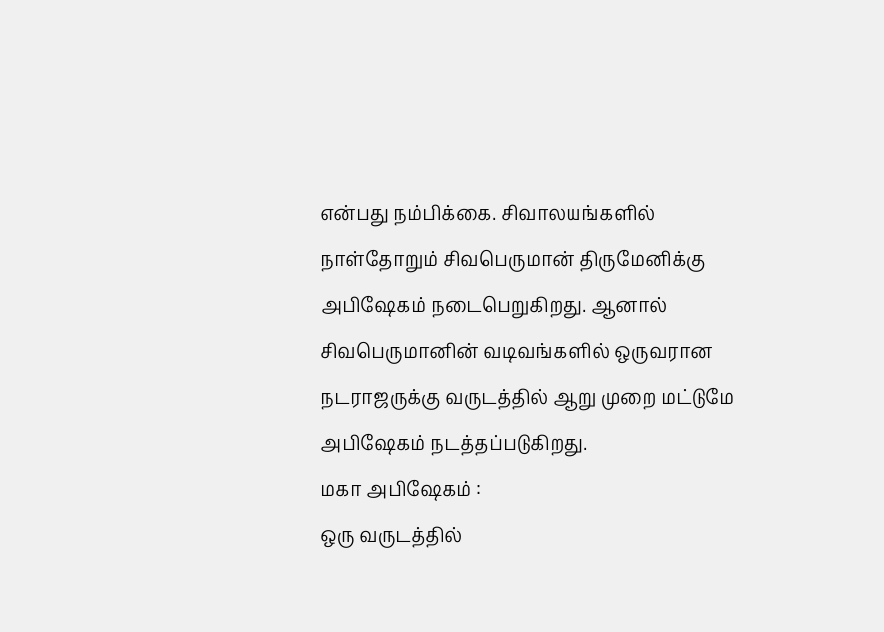என்பது நம்பிக்கை. சிவாலயங்களில் நாள்தோறும் சிவபெருமான் திருமேனிக்கு அபிஷேகம் நடைபெறுகிறது. ஆனால் சிவபெருமானின் வடிவங்களில் ஒருவரான நடராஜருக்கு வருடத்தில் ஆறு முறை மட்டுமே அபிஷேகம் நடத்தப்படுகிறது.
மகா அபிஷேகம் :
ஒரு வருடத்தில்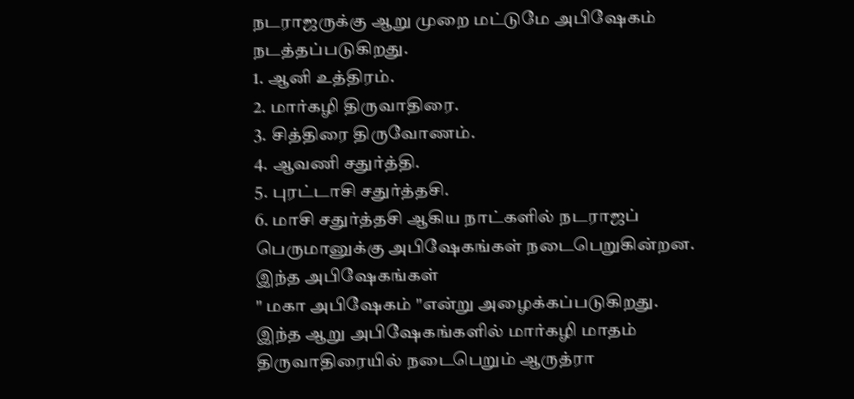நடராஜருக்கு ஆறு முறை மட்டுமே அபிஷேகம் நடத்தப்படுகிறது.
1. ஆனி உத்திரம்.
2. மார்கழி திருவாதிரை.
3. சித்திரை திருவோணம்.
4. ஆவணி சதுர்த்தி.
5. புரட்டாசி சதுர்த்தசி.
6. மாசி சதுர்த்தசி ஆகிய நாட்களில் நடராஜப் பெருமானுக்கு அபிஷேகங்கள் நடைபெறுகின்றன. இந்த அபிஷேகங்கள்
" மகா அபிஷேகம் "என்று அழைக்கப்படுகிறது.
இந்த ஆறு அபிஷேகங்களில் மார்கழி மாதம் திருவாதிரையில் நடைபெறும் ஆருத்ரா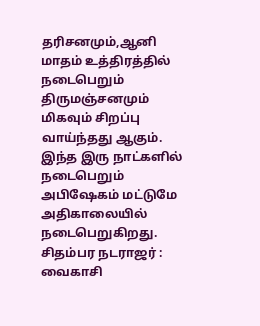தரிசனமும்,ஆனி மாதம் உத்திரத்தில் நடைபெறும் திருமஞ்சனமும் மிகவும் சிறப்பு வாய்ந்தது ஆகும். இந்த இரு நாட்களில் நடைபெறும் அபிஷேகம் மட்டுமே அதிகாலையில் நடைபெறுகிறது.
சிதம்பர நடராஜர் :
வைகாசி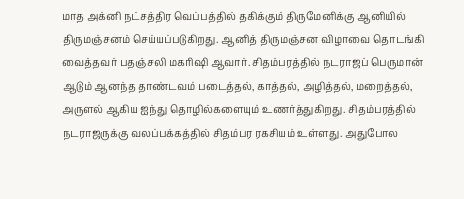மாத அக்னி நட்சத்திர வெப்பத்தில் தகிக்கும் திருமேனிக்கு ஆனியில் திருமஞ்சனம் செய்யப்படுகிறது. ஆனித் திருமஞ்சன விழாவை தொடங்கி வைத்தவர் பதஞ்சலி மகரிஷி ஆவார். சிதம்பரத்தில் நடராஜப் பெருமான் ஆடும் ஆனந்த தாண்டவம் படைத்தல், காத்தல், அழித்தல், மறைத்தல், அருளல் ஆகிய ஐந்து தொழில்களையும் உணர்த்துகிறது. சிதம்பரத்தில் நடராஜருக்கு வலப்பக்கத்தில் சிதம்பர ரகசியம் உள்ளது. அதுபோல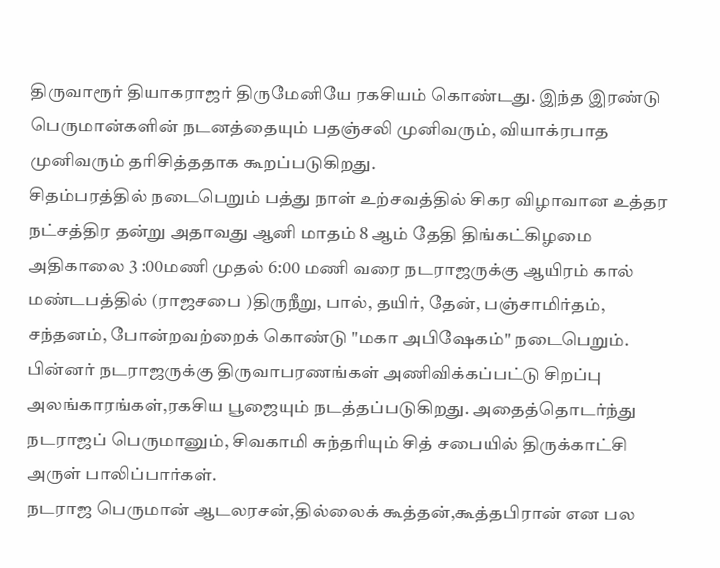திருவாரூர் தியாகராஜர் திருமேனியே ரகசியம் கொண்டது. இந்த இரண்டு பெருமான்களின் நடனத்தையும் பதஞ்சலி முனிவரும், வியாக்ரபாத முனிவரும் தரிசித்ததாக கூறப்படுகிறது.
சிதம்பரத்தில் நடைபெறும் பத்து நாள் உற்சவத்தில் சிகர விழாவான உத்தர நட்சத்திர தன்று அதாவது ஆனி மாதம் 8 ஆம் தேதி திங்கட்கிழமை அதிகாலை 3 :00மணி முதல் 6:00 மணி வரை நடராஜருக்கு ஆயிரம் கால் மண்டபத்தில் (ராஜசபை )திருநீறு, பால், தயிர், தேன், பஞ்சாமிர்தம், சந்தனம், போன்றவற்றைக் கொண்டு "மகா அபிஷேகம்" நடைபெறும். பின்னர் நடராஜருக்கு திருவாபரணங்கள் அணிவிக்கப்பட்டு சிறப்பு அலங்காரங்கள்,ரகசிய பூஜையும் நடத்தப்படுகிறது. அதைத்தொடர்ந்து நடராஜப் பெருமானும், சிவகாமி சுந்தரியும் சித் சபையில் திருக்காட்சி அருள் பாலிப்பார்கள்.
நடராஜ பெருமான் ஆடலரசன்,தில்லைக் கூத்தன்,கூத்தபிரான் என பல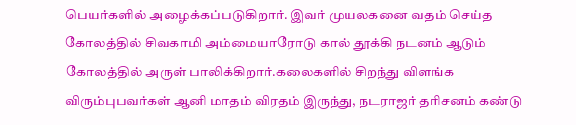பெயர்களில் அழைக்கப்படுகிறார். இவர் முயலகனை வதம் செய்த கோலத்தில் சிவகாமி அம்மையாரோடு கால் தூக்கி நடனம் ஆடும் கோலத்தில் அருள் பாலிக்கிறார்.கலைகளில் சிறந்து விளங்க விரும்புபவர்கள் ஆனி மாதம் விரதம் இருந்து, நடராஜர் தரிசனம் கண்டு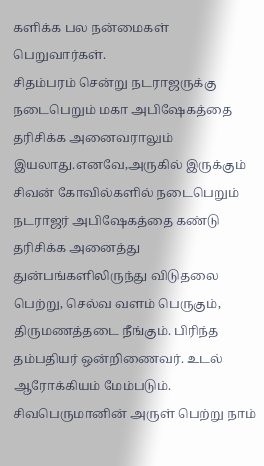களிக்க பல நன்மைகள் பெறுவார்கள்.
சிதம்பரம் சென்று நடராஜருக்கு நடைபெறும் மகா அபிஷேகத்தை தரிசிக்க அனைவராலும் இயலாது.எனவே,அருகில் இருக்கும் சிவன் கோவில்களில் நடைபெறும் நடராஜர் அபிஷேகத்தை கண்டு தரிசிக்க அனைத்து துன்பங்களிலிருந்து விடுதலை பெற்று, செல்வ வளம் பெருகும், திருமணத்தடை நீங்கும். பிரிந்த தம்பதியர் ஒன்றிணைவர். உடல் ஆரோக்கியம் மேம்படும். சிவபெருமானின் அருள் பெற்று நாம்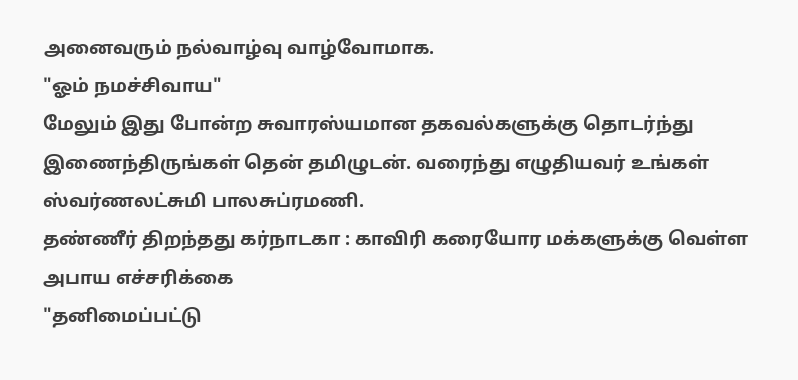அனைவரும் நல்வாழ்வு வாழ்வோமாக.
"ஓம் நமச்சிவாய"
மேலும் இது போன்ற சுவாரஸ்யமான தகவல்களுக்கு தொடர்ந்து இணைந்திருங்கள் தென் தமிழுடன். வரைந்து எழுதியவர் உங்கள் ஸ்வர்ணலட்சுமி பாலசுப்ரமணி.
தண்ணீர் திறந்தது கர்நாடகா : காவிரி கரையோர மக்களுக்கு வெள்ள அபாய எச்சரிக்கை
"தனிமைப்பட்டு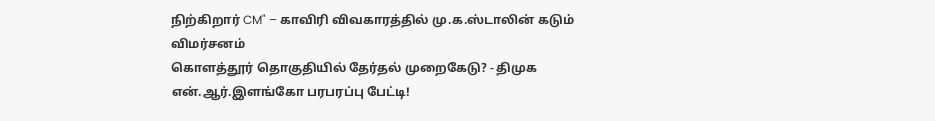நிற்கிறார் CM" – காவிரி விவகாரத்தில் மு.க.ஸ்டாலின் கடும் விமர்சனம்
கொளத்தூர் தொகுதியில் தேர்தல் முறைகேடு? - திமுக என்.ஆர்.இளங்கோ பரபரப்பு பேட்டி!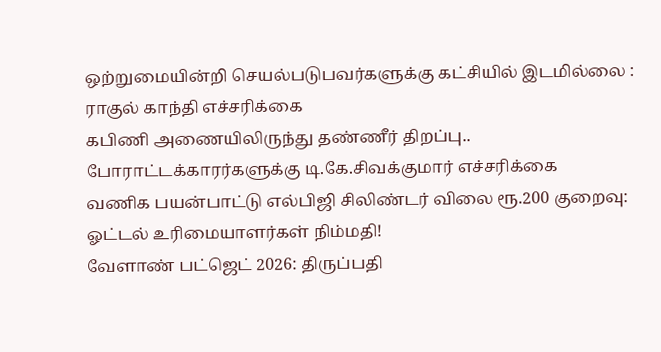ஒற்றுமையின்றி செயல்படுபவர்களுக்கு கட்சியில் இடமில்லை : ராகுல் காந்தி எச்சரிக்கை
கபிணி அணையிலிருந்து தண்ணீர் திறப்பு.. போராட்டக்காரர்களுக்கு டி.கே.சிவக்குமார் எச்சரிக்கை
வணிக பயன்பாட்டு எல்பிஜி சிலிண்டர் விலை ரூ.200 குறைவு: ஓட்டல் உரிமையாளர்கள் நிம்மதி!
வேளாண் பட்ஜெட் 2026: திருப்பதி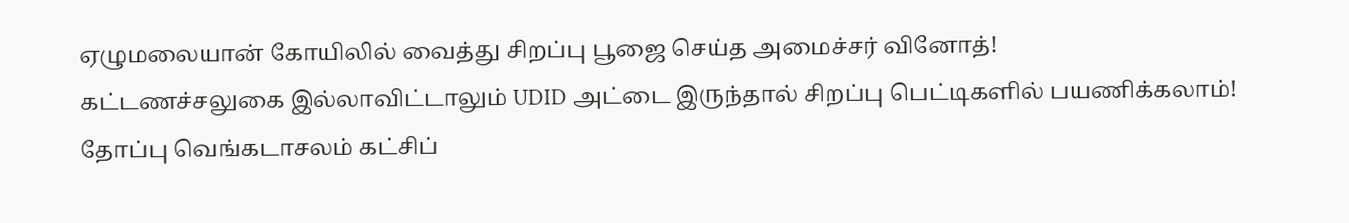ஏழுமலையான் கோயிலில் வைத்து சிறப்பு பூஜை செய்த அமைச்சர் வினோத்!
கட்டணச்சலுகை இல்லாவிட்டாலும் UDID அட்டை இருந்தால் சிறப்பு பெட்டிகளில் பயணிக்கலாம்!
தோப்பு வெங்கடாசலம் கட்சிப்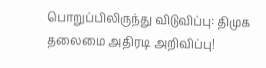பொறுப்பிலிருந்து விடுவிப்பு: திமுக தலைமை அதிரடி அறிவிப்பு!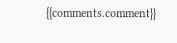{{comments.comment}}